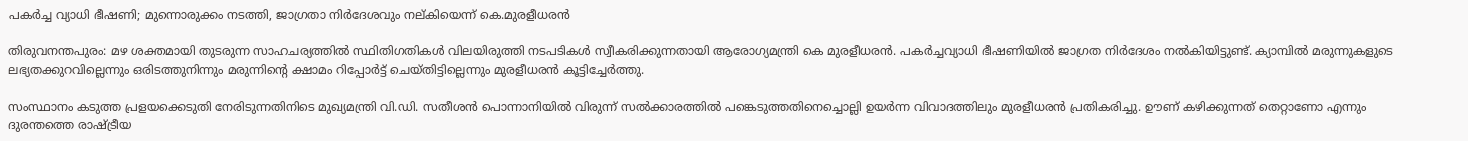പകർച്ച വ്യാധി ഭീഷണി; മുന്നൊരുക്കം നടത്തി, ജാഗ്രതാ നിർദേശവും നല്കിയെന്ന് കെ.മുരളീധരൻ

തിരുവനന്തപുരം: മഴ ശക്തമായി തു‌ടരുന്ന സാഹചര്യത്തിൽ സ്ഥിതിഗതികൾ വിലയിരുത്തി നടപടികൾ സ്വീകരിക്കുന്നതായി ആരോഗ്യമന്ത്രി കെ മുരളീധരൻ. പകർച്ചവ്യാധി ഭീഷണിയിൽ ജാഗ്രത നിർദേശം നൽകിയിട്ടുണ്ട്. ക്യാമ്പിൽ മരുന്നുകളുടെ ലഭ്യതക്കുറവില്ലെന്നും ഒരിടത്തുനിന്നും മരുന്നിന്‍റെ ക്ഷാമം റിപ്പോർട്ട് ചെയ്തിട്ടില്ലെന്നും മുരളീധരൻ കൂട്ടിച്ചേർത്തു.

സംസ്ഥാനം കടുത്ത പ്രളയക്കെടുതി നേരിടുന്നതിനിടെ മുഖ്യമന്ത്രി വി.ഡി. സതീശൻ പൊന്നാനിയിൽ വിരുന്ന് സൽക്കാരത്തിൽ പങ്കെടുത്തതിനെച്ചൊല്ലി ഉയർന്ന വിവാദത്തിലും മുരളീധരൻ പ്രതികരിച്ചു. ഊണ് കഴിക്കുന്നത് തെറ്റാണോ എന്നും ദുരന്തത്തെ രാഷ്ട്രീയ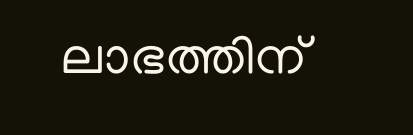ലാഭത്തിന്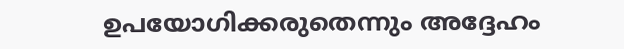ഉപയോഗിക്കരുതെന്നും അദ്ദേഹം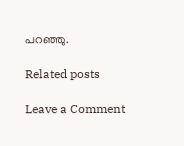പറഞ്ഞു.

Related posts

Leave a Comment